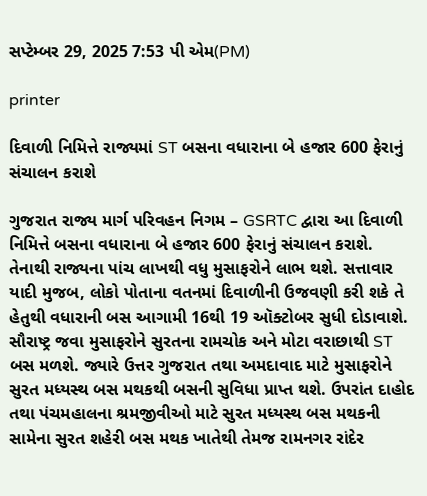સપ્ટેમ્બર 29, 2025 7:53 પી એમ(PM)

printer

દિવાળી નિમિત્તે રાજ્યમાં ST બસના વધારાના બે હજાર 600 ફેરાનું સંચાલન કરાશે

ગુજરાત રાજ્ય માર્ગ પરિવહન નિગમ – GSRTC દ્વારા આ દિવાળી નિમિત્તે બસના વધારાના બે હજાર 600 ફેરાનું સંચાલન કરાશે. તેનાથી રાજ્યના પાંચ લાખથી વધુ મુસાફરોને લાભ થશે. સત્તાવાર યાદી મુજબ, લોકો પોતાના વતનમાં દિવાળીની ઉજવણી કરી શકે તે હેતુથી વધારાની બસ આગામી 16થી 19 ઑક્ટોબર સુધી દોડાવાશે.
સૌરાષ્ટ્ર જવા મુસાફરોને સુરતના રામચોક અને મોટા વરાછાથી ST બસ મળશે. જ્યારે ઉત્તર ગુજરાત તથા અમદાવાદ માટે મુસાફરોને સુરત મધ્યસ્થ બસ મથકથી બસની સુવિધા પ્રાપ્ત થશે. ઉપરાંત દાહોદ તથા પંચમહાલના શ્રમજીવીઓ માટે સુરત મધ્યસ્થ બસ મથકની સામેના સુરત શહેરી બસ મથક ખાતેથી તેમજ રામનગર રાંદેર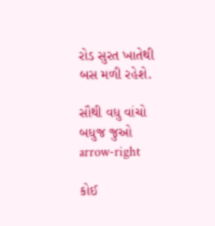રોડ સુરત ખાતેથી બસ મળી રહેશે.

સૌથી વધુ વાંચો
બધુજ જુઓ arrow-right

કોઈ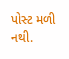પોસ્ટ મળી નથી.